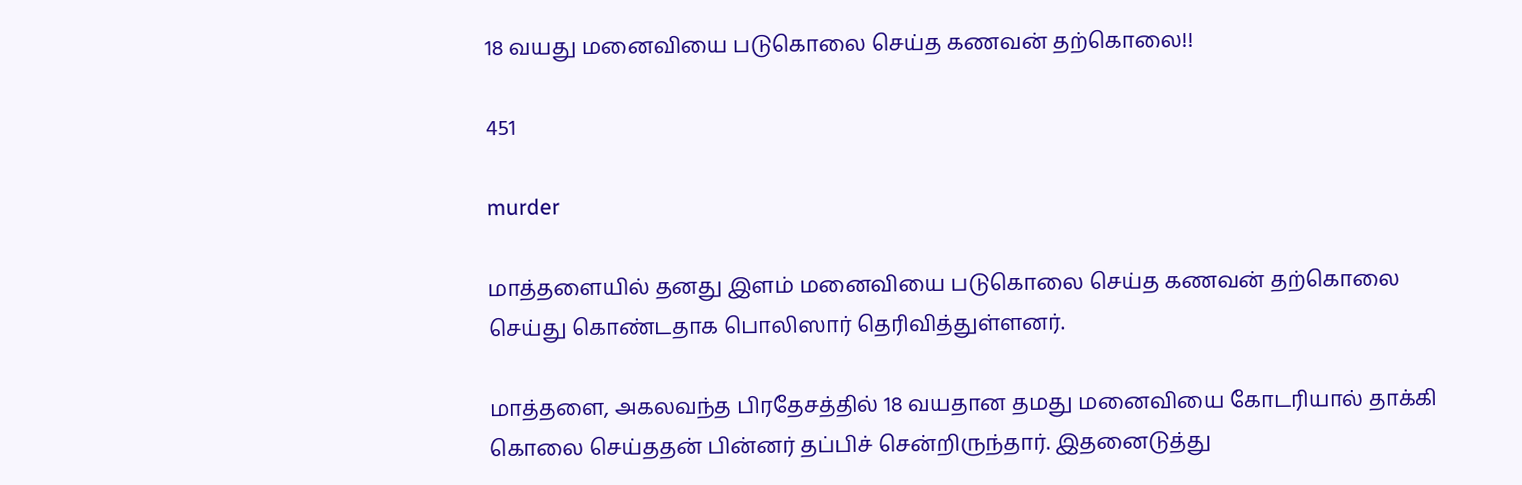18 வயது மனைவியை படுகொலை செய்த கணவன் தற்கொலை!!

451

murder

மாத்தளையில் தனது இளம் மனைவியை படுகொலை செய்த கணவன் தற்கொலை செய்து கொண்டதாக பொலிஸார் தெரிவித்துள்ளனர்.

மாத்தளை, அகலவந்த பிரதேசத்தில் 18 வயதான தமது மனைவியை கோடரியால் தாக்கி கொலை செய்ததன் பின்னர் தப்பிச் சென்றிருந்தார். இதனைடுத்து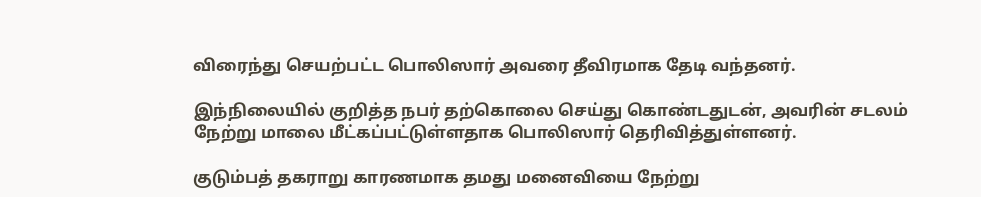விரைந்து செயற்பட்ட பொலிஸார் அவரை தீவிரமாக தேடி வந்தனர்.

இந்நிலையில் குறித்த நபர் தற்கொலை செய்து கொண்டதுடன், அவரின் சடலம் நேற்று மாலை மீட்கப்பட்டுள்ளதாக பொலிஸார் தெரிவித்துள்ளனர்.

குடும்பத் தகராறு காரணமாக தமது மனைவியை நேற்று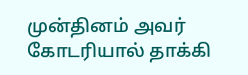முன்தினம் அவர் கோடரியால் தாக்கி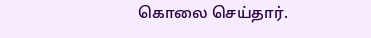கொலை செய்தார்.